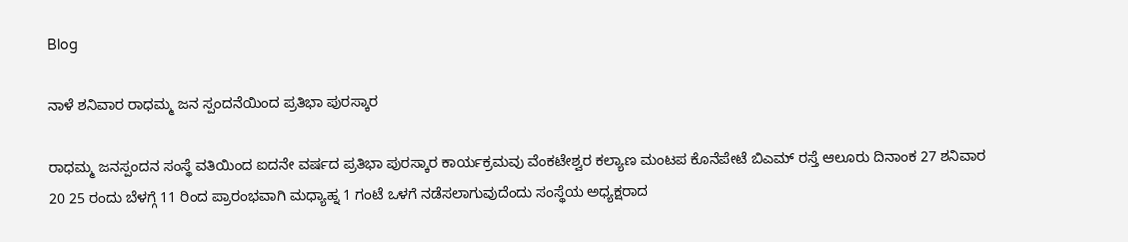Blog

ನಾಳೆ ಶನಿವಾರ ರಾಧಮ್ಮ ಜನ ಸ್ಪಂದನೆಯಿಂದ ಪ್ರತಿಭಾ ಪುರಸ್ಕಾರ

ರಾಧಮ್ಮ ಜನಸ್ಪಂದನ ಸಂಸ್ಥೆ ವತಿಯಿಂದ ಐದನೇ ವರ್ಷದ ಪ್ರತಿಭಾ ಪುರಸ್ಕಾರ ಕಾರ್ಯಕ್ರಮವು ವೆಂಕಟೇಶ್ವರ ಕಲ್ಯಾಣ ಮಂಟಪ ಕೊನೆಪೇಟೆ ಬಿಎಮ್ ರಸ್ತೆ ಆಲೂರು ದಿನಾಂಕ 27 ಶನಿವಾರ 20 25 ರಂದು ಬೆಳಗ್ಗೆ 11 ರಿಂದ ಪ್ರಾರಂಭವಾಗಿ ಮಧ್ಯಾಹ್ನ 1 ಗಂಟೆ ಒಳಗೆ ನಡೆಸಲಾಗುವುದೆಂದು ಸಂಸ್ಥೆಯ ಅಧ್ಯಕ್ಷರಾದ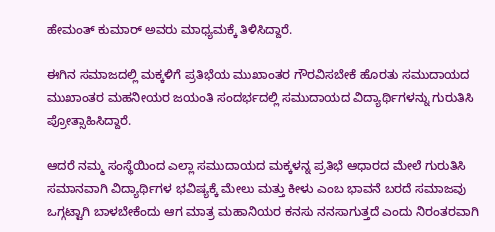ಹೇಮಂತ್ ಕುಮಾರ್ ಅವರು ಮಾಧ್ಯಮಕ್ಕೆ ತಿಳಿಸಿದ್ದಾರೆ.

ಈಗಿನ ಸಮಾಜದಲ್ಲಿ ಮಕ್ಕಳಿಗೆ ಪ್ರತಿಭೆಯ ಮುಖಾಂತರ ಗೌರವಿಸಬೇಕೆ ಹೊರತು ಸಮುದಾಯದ ಮುಖಾಂತರ ಮಹನೀಯರ ಜಯಂತಿ ಸಂದರ್ಭದಲ್ಲಿ ಸಮುದಾಯದ ವಿದ್ಯಾರ್ಥಿಗಳನ್ನು ಗುರುತಿಸಿ ಪ್ರೋತ್ಸಾಹಿಸಿದ್ದಾರೆ.

ಆದರೆ ನಮ್ಮ ಸಂಸ್ಥೆಯಿಂದ ಎಲ್ಲಾ ಸಮುದಾಯದ ಮಕ್ಕಳನ್ನ ಪ್ರತಿಭೆ ಆಧಾರದ ಮೇಲೆ ಗುರುತಿಸಿ ಸಮಾನವಾಗಿ ವಿದ್ಯಾರ್ಥಿಗಳ ಭವಿಷ್ಯಕ್ಕೆ ಮೇಲು ಮತ್ತು ಕೀಳು ಎಂಬ ಭಾವನೆ ಬರದೆ ಸಮಾಜವು ಒಗ್ಗಟ್ಟಾಗಿ ಬಾಳಬೇಕೆಂದು ಆಗ ಮಾತ್ರ ಮಹಾನಿಯರ ಕನಸು ನನಸಾಗುತ್ತದೆ ಎಂದು ನಿರಂತರವಾಗಿ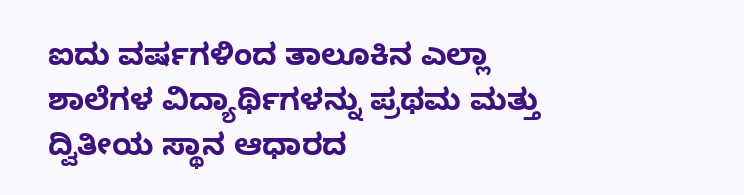ಐದು ವರ್ಷಗಳಿಂದ ತಾಲೂಕಿನ ಎಲ್ಲಾ ಶಾಲೆಗಳ ವಿದ್ಯಾರ್ಥಿಗಳನ್ನು ಪ್ರಥಮ ಮತ್ತು ದ್ವಿತೀಯ ಸ್ಥಾನ ಆಧಾರದ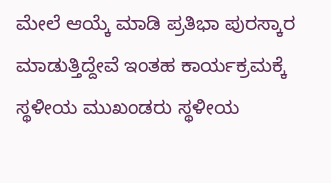ಮೇಲೆ ಆಯ್ಕೆ ಮಾಡಿ ಪ್ರತಿಭಾ ಪುರಸ್ಕಾರ ಮಾಡುತ್ತಿದ್ದೇವೆ ಇಂತಹ ಕಾರ್ಯಕ್ರಮಕ್ಕೆ ಸ್ಥಳೀಯ ಮುಖಂಡರು ಸ್ಥಳೀಯ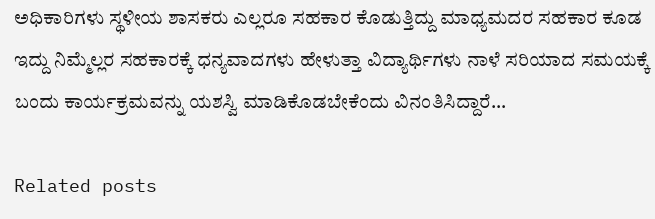ಅಧಿಕಾರಿಗಳು ಸ್ಥಳೀಯ ಶಾಸಕರು ಎಲ್ಲರೂ ಸಹಕಾರ ಕೊಡುತ್ತಿದ್ದು ಮಾಧ್ಯಮದರ ಸಹಕಾರ ಕೂಡ ಇದ್ದು ನಿಮ್ಮೆಲ್ಲರ ಸಹಕಾರಕ್ಕೆ ಧನ್ಯವಾದಗಳು ಹೇಳುತ್ತಾ ವಿದ್ಯಾರ್ಥಿಗಳು ನಾಳೆ ಸರಿಯಾದ ಸಮಯಕ್ಕೆ ಬಂದು ಕಾರ್ಯಕ್ರಮವನ್ನು ಯಶಸ್ವಿ ಮಾಡಿಕೊಡಬೇಕೆಂದು ವಿನಂತಿಸಿದ್ದಾರೆ…

Related posts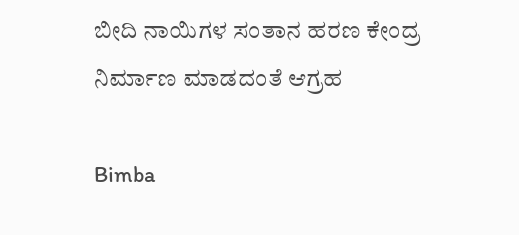ಬೀದಿ ನಾಯಿಗಳ ಸಂತಾನ ಹರಣ ಕೇಂದ್ರ ನಿರ್ಮಾಣ ಮಾಡದಂತೆ ಆಗ್ರಹ

Bimba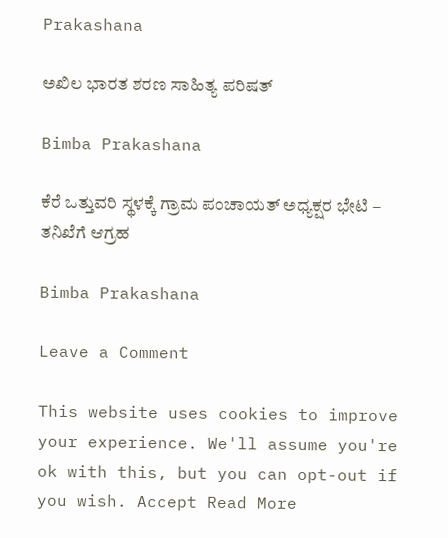Prakashana

ಅಖಿಲ ಭಾರತ ಶರಣ ಸಾಹಿತ್ಯ ಪರಿಷತ್

Bimba Prakashana

ಕೆರೆ ಒತ್ತುವರಿ ಸ್ಥಳಕ್ಕೆ ಗ್ರಾಮ ಪಂಚಾಯತ್ ಅಧ್ಯಕ್ಷರ ಭೇಟಿ – ತನಿಖೆಗೆ ಆಗ್ರಹ

Bimba Prakashana

Leave a Comment

This website uses cookies to improve your experience. We'll assume you're ok with this, but you can opt-out if you wish. Accept Read More